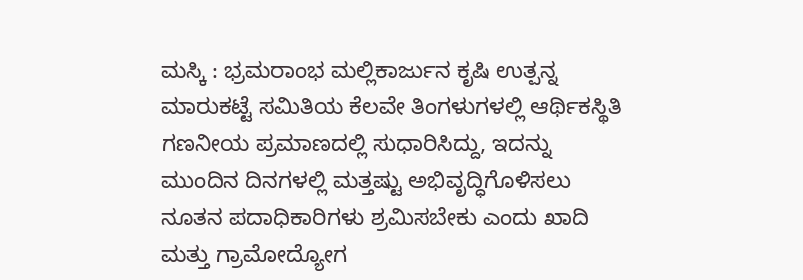ಮಸ್ಕಿ : ಭ್ರಮರಾಂಭ ಮಲ್ಲಿಕಾರ್ಜುನ ಕೃಷಿ ಉತ್ಪನ್ನ ಮಾರುಕಟ್ಟೆ ಸಮಿತಿಯ ಕೆಲವೇ ತಿಂಗಳುಗಳಲ್ಲಿ ಆರ್ಥಿಕಸ್ಥಿತಿ ಗಣನೀಯ ಪ್ರಮಾಣದಲ್ಲಿ ಸುಧಾರಿಸಿದ್ದು, ಇದನ್ನು ಮುಂದಿನ ದಿನಗಳಲ್ಲಿ ಮತ್ತಷ್ಟು ಅಭಿವೃದ್ಧಿಗೊಳಿಸಲು ನೂತನ ಪದಾಧಿಕಾರಿಗಳು ಶ್ರಮಿಸಬೇಕು ಎಂದು ಖಾದಿ ಮತ್ತು ಗ್ರಾಮೋದ್ಯೋಗ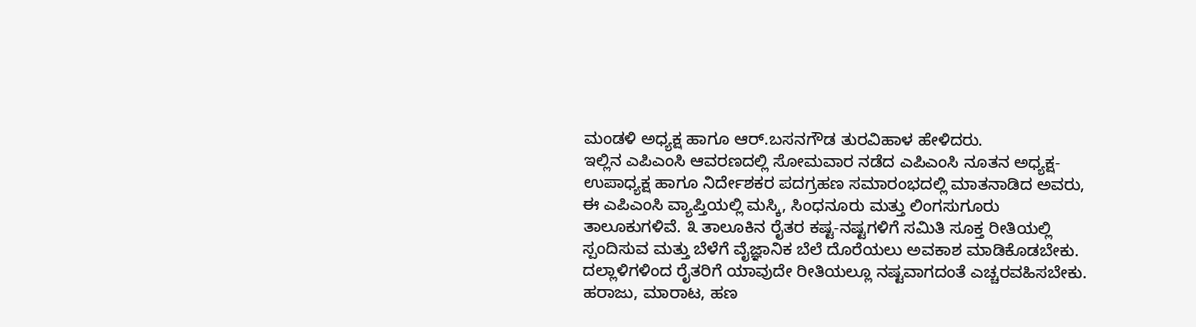ಮಂಡಳಿ ಅಧ್ಯಕ್ಷ ಹಾಗೂ ಆರ್.ಬಸನಗೌಡ ತುರವಿಹಾಳ ಹೇಳಿದರು.
ಇಲ್ಲಿನ ಎಪಿಎಂಸಿ ಆವರಣದಲ್ಲಿ ಸೋಮವಾರ ನಡೆದ ಎಪಿಎಂಸಿ ನೂತನ ಅಧ್ಯಕ್ಷ-ಉಪಾಧ್ಯಕ್ಷ ಹಾಗೂ ನಿರ್ದೇಶಕರ ಪದಗ್ರಹಣ ಸಮಾರಂಭದಲ್ಲಿ ಮಾತನಾಡಿದ ಅವರು, ಈ ಎಪಿಎಂಸಿ ವ್ಯಾಪ್ತಿಯಲ್ಲಿ ಮಸ್ಕಿ, ಸಿಂಧನೂರು ಮತ್ತು ಲಿಂಗಸುಗೂರು ತಾಲೂಕುಗಳಿವೆ. ೩ ತಾಲೂಕಿನ ರೈತರ ಕಷ್ಟ-ನಷ್ಟಗಳಿಗೆ ಸಮಿತಿ ಸೂಕ್ತ ರೀತಿಯಲ್ಲಿ ಸ್ಪಂದಿಸುವ ಮತ್ತು ಬೆಳೆಗೆ ವೈಜ್ಞಾನಿಕ ಬೆಲೆ ದೊರೆಯಲು ಅವಕಾಶ ಮಾಡಿಕೊಡಬೇಕು. ದಲ್ಲಾಳಿಗಳಿಂದ ರೈತರಿಗೆ ಯಾವುದೇ ರೀತಿಯಲ್ಲೂ ನಷ್ಟವಾಗದಂತೆ ಎಚ್ಚರವಹಿಸಬೇಕು. ಹರಾಜು, ಮಾರಾಟ, ಹಣ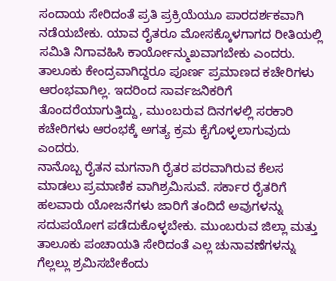ಸಂದಾಯ ಸೇರಿದಂತೆ ಪ್ರತಿ ಪ್ರಕ್ರಿಯೆಯೂ ಪಾರದರ್ಶಕವಾಗಿ ನಡೆಯಬೇಕು. ಯಾವ ರೈತರೂ ಮೋಸಕ್ಕೊಳಗಾಗದ ರೀತಿಯಲ್ಲಿ ಸಮಿತಿ ನಿಗಾವಹಿಸಿ ಕಾರ್ಯೋನ್ಮುಖವಾಗಬೇಕು ಎಂದರು.
ತಾಲೂಕು ಕೇಂದ್ರವಾಗಿದ್ದರೂ ಪೂರ್ಣ ಪ್ರಮಾಣದ ಕಚೇರಿಗಳು ಆರಂಭವಾಗಿಲ್ಲ. ಇದರಿಂದ ಸಾರ್ವಜನಿಕರಿಗೆ ತೊಂದರೆಯಾಗುತ್ತಿದ್ದು, ಮುಂಬರುವ ದಿನಗಳಲ್ಲಿ ಸರಕಾರಿ ಕಚೇರಿಗಳು ಆರಂಭಕ್ಕೆ ಅಗತ್ಯ ಕ್ರಮ ಕೈಗೊಳ್ಳಲಾಗುವುದು ಎಂದರು.
ನಾನೊಬ್ಬ ರೈತನ ಮಗನಾಗಿ ರೈತರ ಪರವಾಗಿರುವ ಕೆಲಸ ಮಾಡಲು ಪ್ರಮಾಣಿಕ ವಾಗಿಶ್ರಮಿಸುವೆ. ಸರ್ಕಾರ ರೈತರಿಗೆ ಹಲವಾರು ಯೋಜನೆಗಳು ಜಾರಿಗೆ ತಂದಿದೆ ಅವುಗಳನ್ನು ಸದುಪಯೋಗ ಪಡೆದುಕೊಳ್ಳಬೇಕು. ಮುಂಬರುವ ಜಿಲ್ಲಾ ಮತ್ತು ತಾಲೂಕು ಪಂಚಾಯತಿ ಸೇರಿದಂತೆ ಎಲ್ಲ ಚುನಾವಣೆಗಳನ್ನು ಗೆಲ್ಲಲ್ಲು ಶ್ರಮಿಸಬೇಕೆಂದು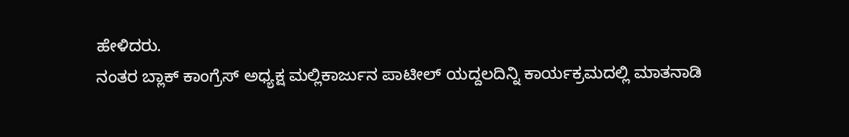ಹೇಳಿದರು.
ನಂತರ ಬ್ಲಾಕ್ ಕಾಂಗ್ರೆಸ್ ಅಧ್ಯಕ್ಷ ಮಲ್ಲಿಕಾರ್ಜುನ ಪಾಟೀಲ್ ಯದ್ದಲದಿನ್ನಿ ಕಾರ್ಯಕ್ರಮದಲ್ಲಿ ಮಾತನಾಡಿ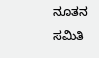ನೂತನ ಸಮಿತಿ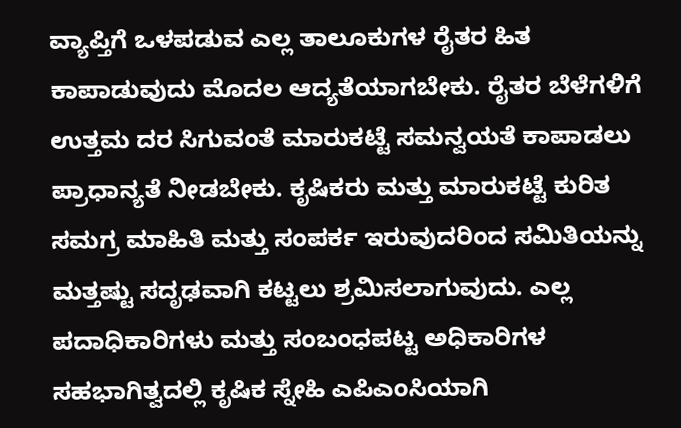ವ್ಯಾಪ್ತಿಗೆ ಒಳಪಡುವ ಎಲ್ಲ ತಾಲೂಕುಗಳ ರೈತರ ಹಿತ ಕಾಪಾಡುವುದು ಮೊದಲ ಆದ್ಯತೆಯಾಗಬೇಕು. ರೈತರ ಬೆಳೆಗಳಿಗೆ ಉತ್ತಮ ದರ ಸಿಗುವಂತೆ ಮಾರುಕಟ್ಟೆ ಸಮನ್ವಯತೆ ಕಾಪಾಡಲು ಪ್ರಾಧಾನ್ಯತೆ ನೀಡಬೇಕು. ಕೃಷಿಕರು ಮತ್ತು ಮಾರುಕಟ್ಟೆ ಕುರಿತ ಸಮಗ್ರ ಮಾಹಿತಿ ಮತ್ತು ಸಂಪರ್ಕ ಇರುವುದರಿಂದ ಸಮಿತಿಯನ್ನು ಮತ್ತಷ್ಟು ಸದೃಢವಾಗಿ ಕಟ್ಟಲು ಶ್ರಮಿಸಲಾಗುವುದು. ಎಲ್ಲ ಪದಾಧಿಕಾರಿಗಳು ಮತ್ತು ಸಂಬಂಧಪಟ್ಟ ಅಧಿಕಾರಿಗಳ ಸಹಭಾಗಿತ್ವದಲ್ಲಿ ಕೃಷಿಕ ಸ್ನೇಹಿ ಎಪಿಎಂಸಿಯಾಗಿ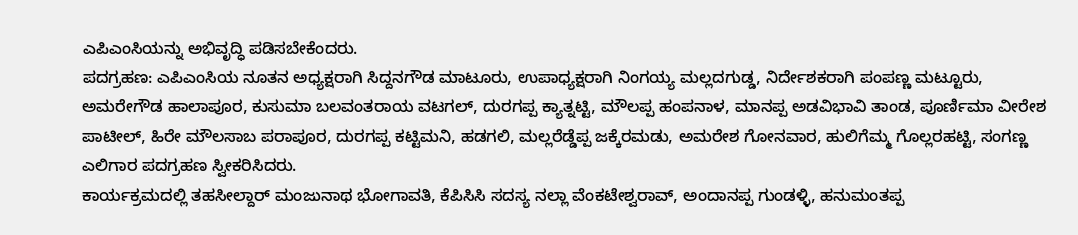ಎಪಿಎಂಸಿಯನ್ನು ಅಭಿವೃದ್ಧಿ ಪಡಿಸಬೇಕೆಂದರು.
ಪದಗ್ರಹಣ: ಎಪಿಎಂಸಿಯ ನೂತನ ಅಧ್ಯಕ್ಷರಾಗಿ ಸಿದ್ದನಗೌಡ ಮಾಟೂರು, ಉಪಾಧ್ಯಕ್ಷರಾಗಿ ನಿಂಗಯ್ಯ ಮಲ್ಲದಗುಡ್ಡ, ನಿರ್ದೇಶಕರಾಗಿ ಪಂಪಣ್ಣ ಮಟ್ಟೂರು, ಅಮರೇಗೌಡ ಹಾಲಾಪೂರ, ಕುಸುಮಾ ಬಲವಂತರಾಯ ವಟಗಲ್, ದುರಗಪ್ಪ ಕ್ಯಾತ್ನಟ್ಟಿ, ಮೌಲಪ್ಪ ಹಂಪನಾಳ, ಮಾನಪ್ಪ ಅಡವಿಭಾವಿ ತಾಂಡ, ಪೂರ್ಣಿಮಾ ವೀರೇಶ ಪಾಟೀಲ್, ಹಿರೇ ಮೌಲಸಾಬ ಪರಾಪೂರ, ದುರಗಪ್ಪ ಕಟ್ಟಿಮನಿ, ಹಡಗಲಿ, ಮಲ್ಲರೆಡ್ಡೆಪ್ಪ ಜಕ್ಕೆರಮಡು, ಅಮರೇಶ ಗೋನವಾರ, ಹುಲಿಗೆಮ್ಮ ಗೊಲ್ಲರಹಟ್ಟಿ, ಸಂಗಣ್ಣ ಎಲಿಗಾರ ಪದಗ್ರಹಣ ಸ್ವೀಕರಿಸಿದರು.
ಕಾರ್ಯಕ್ರಮದಲ್ಲಿ ತಹಸೀಲ್ದಾರ್ ಮಂಜುನಾಥ ಭೋಗಾವತಿ, ಕೆಪಿಸಿಸಿ ಸದಸ್ಯ ನಲ್ಲಾ ವೆಂಕಟೇಶ್ವರಾವ್, ಅಂದಾನಪ್ಪ ಗುಂಡಳ್ಳಿ, ಹನುಮಂತಪ್ಪ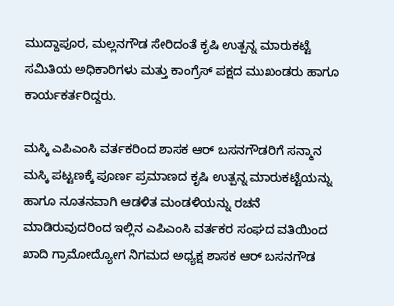ಮುದ್ದಾಪೂರ, ಮಲ್ಲನಗೌಡ ಸೇರಿದಂತೆ ಕೃಷಿ ಉತ್ಪನ್ನ ಮಾರುಕಟ್ಟೆ ಸಮಿತಿಯ ಅಧಿಕಾರಿಗಳು ಮತ್ತು ಕಾಂಗ್ರೆಸ್ ಪಕ್ಷದ ಮುಖಂಡರು ಹಾಗೂ ಕಾರ್ಯಕರ್ತರಿದ್ದರು.

ಮಸ್ಕಿ ಎಪಿಎಂಸಿ ವರ್ತಕರಿಂದ ಶಾಸಕ ಆರ್ ಬಸನಗೌಡರಿಗೆ ಸನ್ಮಾನ
ಮಸ್ಕಿ ಪಟ್ಟಣಕ್ಕೆ ಪೂರ್ಣ ಪ್ರಮಾಣದ ಕೃಷಿ ಉತ್ಪನ್ನ ಮಾರುಕಟ್ಟೆಯನ್ನು ಹಾಗೂ ನೂತನವಾಗಿ ಆಡಳಿತ ಮಂಡಳಿಯನ್ನು ರಚನೆ ಮಾಡಿರುವುದರಿಂದ ಇಲ್ಲಿನ ಎಪಿಎಂಸಿ ವರ್ತಕರ ಸಂಘದ ವತಿಯಿಂದ ಖಾದಿ ಗ್ರಾಮೋದ್ಯೋಗ ನಿಗಮದ ಅಧ್ಯಕ್ಷ ಶಾಸಕ ಆರ್ ಬಸನಗೌಡ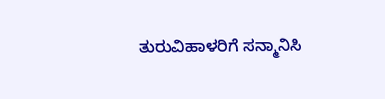ತುರುವಿಹಾಳರಿಗೆ ಸನ್ಮಾನಿಸಿ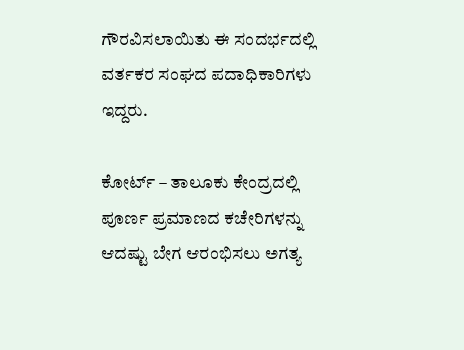ಗೌರವಿಸಲಾಯಿತು ಈ ಸಂದರ್ಭದಲ್ಲಿ ವರ್ತಕರ ಸಂಘದ ಪದಾಧಿಕಾರಿಗಳು ಇದ್ದರು.

ಕೋರ್ಟ್ – ತಾಲೂಕು ಕೇಂದ್ರದಲ್ಲಿ ಪೂರ್ಣ ಪ್ರಮಾಣದ ಕಚೇರಿಗಳನ್ನು ಆದಷ್ಟು ಬೇಗ ಆರಂಭಿಸಲು ಅಗತ್ಯ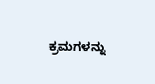ಕ್ರಮಗಳನ್ನು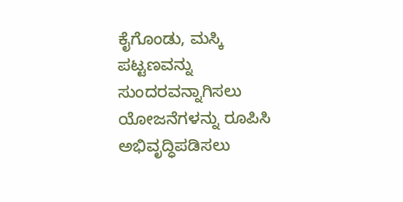ಕೈಗೊಂಡು, ಮಸ್ಕಿ ಪಟ್ಟಣವನ್ನು ಸುಂದರವನ್ನಾಗಿಸಲು ಯೋಜನೆಗಳನ್ನು ರೂಪಿಸಿ ಅಭಿವೃದ್ಧಿಪಡಿಸಲು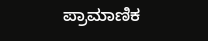ಪ್ರಾಮಾಣಿಕ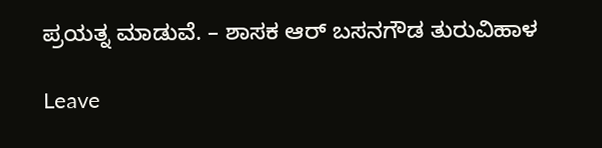ಪ್ರಯತ್ನ ಮಾಡುವೆ. – ಶಾಸಕ ಆರ್ ಬಸನಗೌಡ ತುರುವಿಹಾಳ

Leave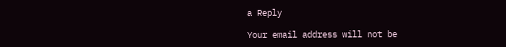a Reply

Your email address will not be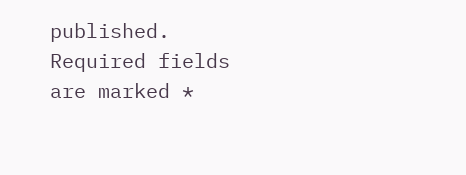published. Required fields are marked *